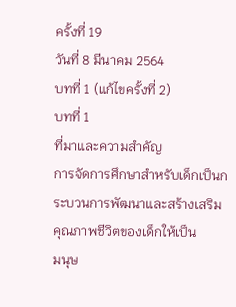ครั้งที่ 19
วันที่ 8 มีนาคม 2564
บทที่ 1 (แก้ไขครั้งที่ 2)
บทที่ 1
ที่มาและความสำคัญ
การจัดการศึกษาสำหรับเด็กเป็นกระบวนการพัฒนาและสร้างเสริมคุณภาพชีวิตของเด็กให้เป็น
มนุษ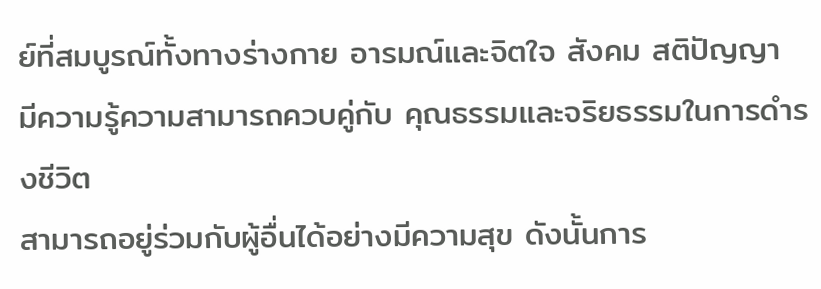ย์ที่สมบูรณ์ทั้งทางร่างกาย อารมณ์และจิตใจ สังคม สติปัญญา
มีความรู้ความสามารถควบคู่กับ คุณธรรมและจริยธรรมในการดำรงชีวิต
สามารถอยู่ร่วมกับผู้อื่นได้อย่างมีความสุข ดังนั้นการ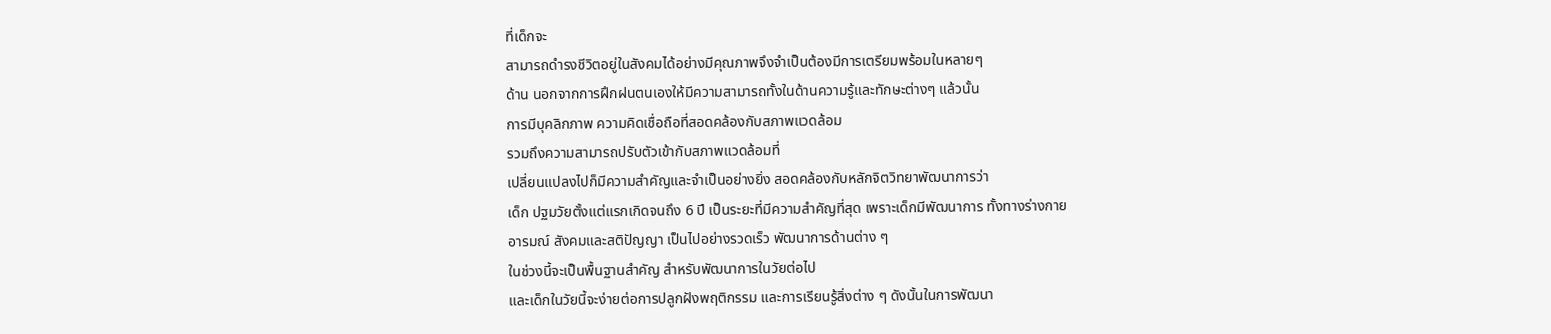ที่เด็กจะ
สามารถดำรงชีวิตอยู่ในสังคมได้อย่างมีคุณภาพจึงจำเป็นต้องมีการเตรียมพร้อมในหลายๆ
ด้าน นอกจากการฝึกฝนตนเองให้มีความสามารถทั้งในด้านความรู้และทักษะต่างๆ แล้วนั้น
การมีบุคลิกภาพ ความคิดเชื่อถือที่สอดคล้องกับสภาพแวดล้อม
รวมถึงความสามารถปรับตัวเข้ากับสภาพแวดล้อมที่
เปลี่ยนแปลงไปก็มีความสำคัญและจำเป็นอย่างยิ่ง สอดคล้องกับหลักจิตวิทยาพัฒนาการว่า
เด็ก ปฐมวัยตั้งแต่แรกเกิดจนถึง 6 ปี เป็นระยะที่มีความสำคัญที่สุด เพราะเด็กมีพัฒนาการ ทั้งทางร่างกาย
อารมณ์ สังคมและสติปัญญา เป็นไปอย่างรวดเร็ว พัฒนาการด้านต่าง ๆ
ในช่วงนี้จะเป็นพื้นฐานสำคัญ สำหรับพัฒนาการในวัยต่อไป
และเด็กในวัยนี้จะง่ายต่อการปลูกฝังพฤติกรรม และการเรียนรู้สิ่งต่าง ๆ ดังนั้นในการพัฒนา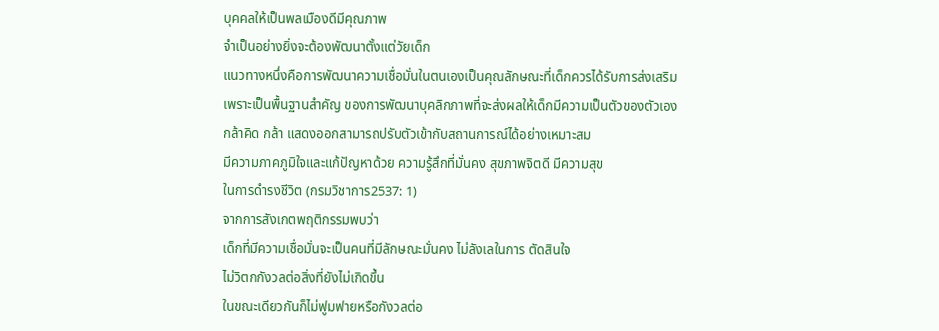บุคคลให้เป็นพลเมืองดีมีคุณภาพ
จำเป็นอย่างยิ่งจะต้องพัฒนาตั้งแต่วัยเด็ก
แนวทางหนึ่งคือการพัฒนาความเชื่อมั่นในตนเองเป็นคุณลักษณะที่เด็กควรได้รับการส่งเสริม
เพราะเป็นพื้นฐานสำคัญ ของการพัฒนาบุคลิกภาพที่จะส่งผลให้เด็กมีความเป็นตัวของตัวเอง
กล้าคิด กล้า แสดงออกสามารถปรับตัวเข้ากับสถานการณ์ได้อย่างเหมาะสม
มีความภาคภูมิใจและแก้ปัญหาด้วย ความรู้สึกที่มั่นคง สุขภาพจิตดี มีความสุข
ในการดำรงชีวิต (กรมวิชาการ2537: 1)
จากการสังเกตพฤติกรรมพบว่า
เด็กที่มีความเชื่อมั่นจะเป็นคนที่มีลักษณะมั่นคง ไม่ลังเลในการ ตัดสินใจ
ไม่วิตกกังวลต่อสิ่งที่ยังไม่เกิดขึ้น
ในขณะเดียวกันก็ไม่ฟูมฟายหรือกังวลต่อ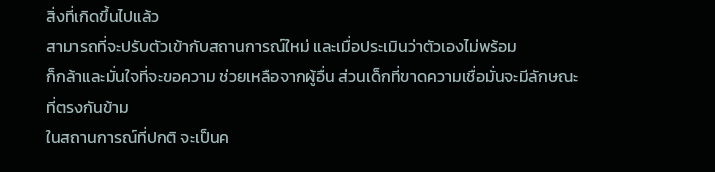สิ่งที่เกิดขึ้นไปแล้ว
สามารถที่จะปรับตัวเข้ากับสถานการณ์ใหม่ และเมื่อประเมินว่าตัวเองไม่พร้อม
ก็กล้าและมั่นใจที่จะขอความ ช่วยเหลือจากผู้อื่น ส่วนเด็กที่ขาดความเชื่อมั่นจะมีลักษณะที่ตรงกันข้าม
ในสถานการณ์ที่ปกติ จะเป็นค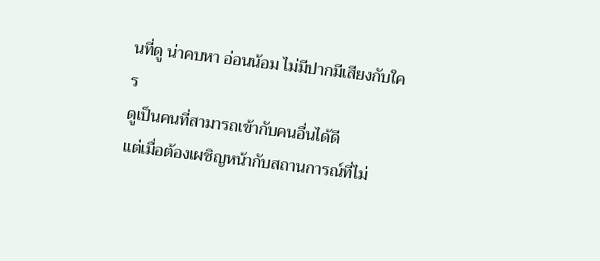นที่ดู น่าคบหา อ่อนน้อม ไม่มีปากมีเสียงกับใคร
ดูเป็นคนที่สามารถเข้ากับคนอื่นได้ดี
แต่เมื่อต้องเผชิญหน้ากับสถานการณ์ที่ไม่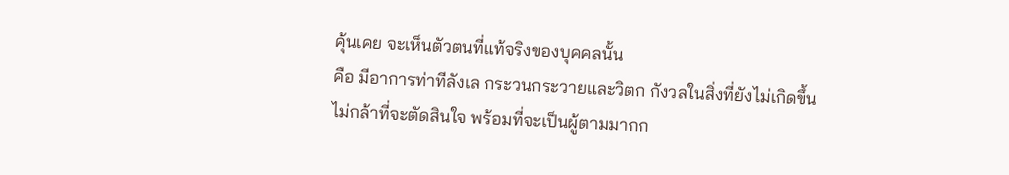คุ้นเคย จะเห็นตัวตนที่แท้จริงของบุคคลนั้น
คือ มีอาการท่าทีลังเล กระวนกระวายและวิตก กังวลในสิ่งที่ยังไม่เกิดขึ้น
ไม่กล้าที่จะตัดสินใจ พร้อมที่จะเป็นผู้ตามมากก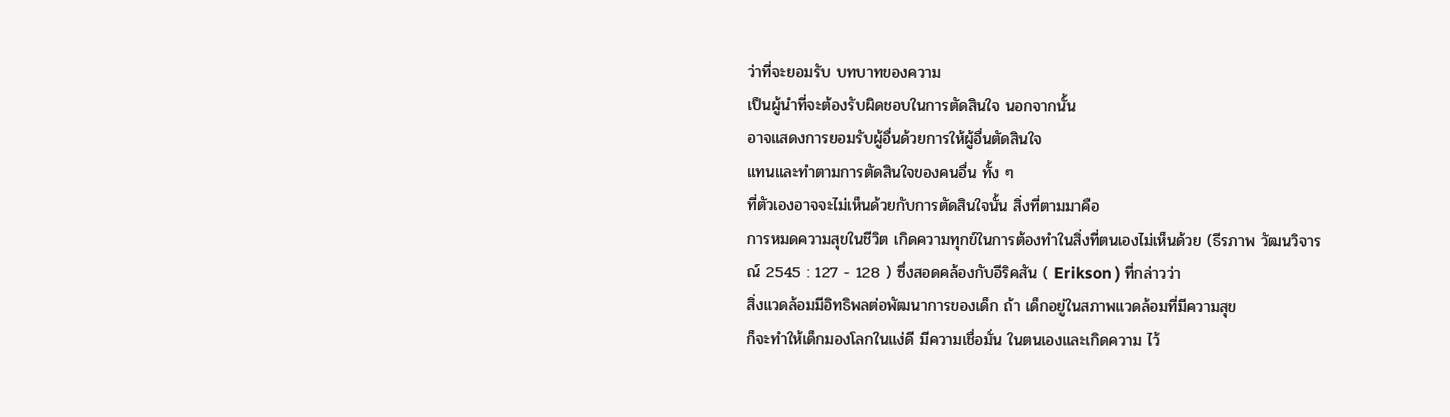ว่าที่จะยอมรับ บทบาทของความ
เป็นผู้นำที่จะต้องรับผิดชอบในการตัดสินใจ นอกจากนั้น
อาจแสดงการยอมรับผู้อื่นด้วยการให้ผู้อื่นตัดสินใจ
แทนและทำตามการตัดสินใจของคนอื่น ทั้ง ๆ
ที่ตัวเองอาจจะไม่เห็นด้วยกับการตัดสินใจนั้น สิ่งที่ตามมาคือ
การหมดความสุขในชีวิต เกิดความทุกข์ในการต้องทำในสิ่งที่ตนเองไม่เห็นด้วย (ธีรภาพ วัฒนวิจารณ์ 2545 : 127 - 128 ) ซึ่งสอดคล้องกับอีริคสัน ( Erikson ) ที่กล่าวว่า
สิ่งแวดล้อมมีอิทธิพลต่อพัฒนาการของเด็ก ถ้า เด็กอยู่ในสภาพแวดล้อมที่มีความสุข
ก็จะทำให้เด็กมองโลกในแง่ดี มีความเชื่อมั่น ในตนเองและเกิดความ ไว้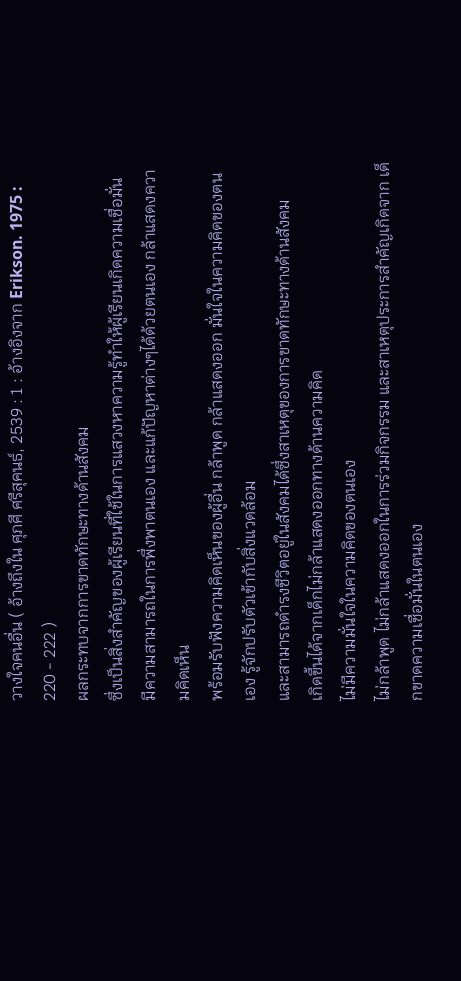วางใจคนอื่น ( อ้างถึงใน ศุภศี ศรีสุคนธ์, 2539 : 1 : อ้างอิงจาก Erikson. 1975 : 220 - 222 )
ผลกระทบจากการขาดทักษะทางด้านสังคม
ซึ่งเป็นสิ่งสำคัญของผู้เรียนที่ใช้ในการแสวงหาความรู้ทำให้ผู้เรียนเกิดความเชื่อมั่น
มีความสามารถในการพึ่งพาตนเอง และแก้ปัญหาต่างๆได้ด้วยตนเอง กล้าแสดงความคิดเห็น
พร้อมรับฟังความคิดเห็นของผู้อื่น กล้าพูด กล้าแสดงออก มั่นใจในความคิดของตนเอง รู้จักปรับตัวเข้ากับสิ่งแวดล้อม
และสามารถดำรงชีวิตอยู่ในสังคมได้ซึ่งสาเหตุของการขาดทักษะทางด้านสังคม
เกิดขึ้นได้จากเด็กไม่กล้าแสดงออกทางด้านความคิด
ไม่มีความมั่นใจในความคิดของตนเอง
ไม่กล้าพูด ไม่กล้าแสดงออกในการร่วมกิจกรรม และสาเหตุประการสำคัญเกิดจาก เด็กขาดความเชื่อมั่นในตนเอง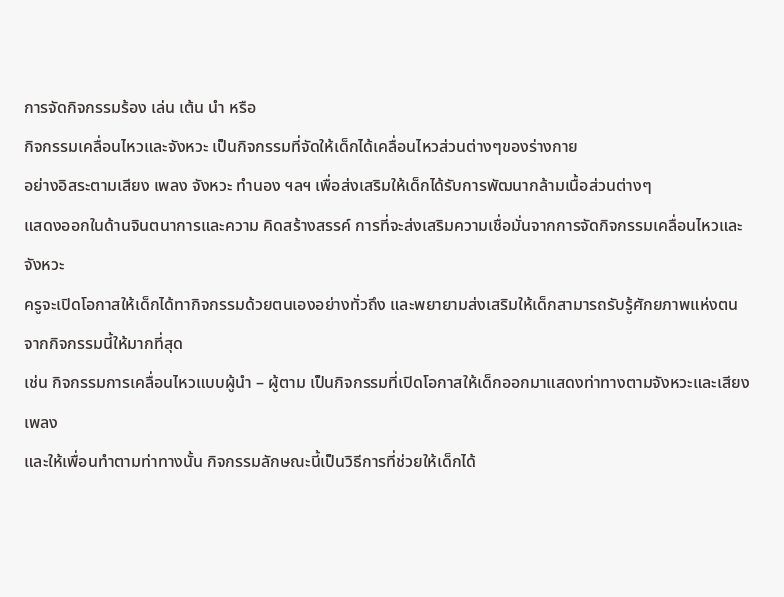การจัดกิจกรรมร้อง เล่น เต้น นำ หรือ
กิจกรรมเคลื่อนไหวและจังหวะ เป็นกิจกรรมที่จัดให้เด็กได้เคลื่อนไหวส่วนต่างๆของร่างกาย
อย่างอิสระตามเสียง เพลง จังหวะ ทำนอง ฯลฯ เพื่อส่งเสริมให้เด็กได้รับการพัฒนากล้ามเนื้อส่วนต่างๆ
แสดงออกในด้านจินตนาการและความ คิดสร้างสรรค์ การที่จะส่งเสริมความเชื่อมั่นจากการจัดกิจกรรมเคลื่อนไหวและจังหวะ
ครูจะเปิดโอกาสให้เด็กได้ทากิจกรรมด้วยตนเองอย่างทั่วถึง และพยายามส่งเสริมให้เด็กสามารถรับรู้ศักยภาพแห่งตนจากกิจกรรมนี้ให้มากที่สุด
เช่น กิจกรรมการเคลื่อนไหวแบบผู้นำ – ผู้ตาม เป็นกิจกรรมที่เปิดโอกาสให้เด็กออกมาแสดงท่าทางตามจังหวะและเสียงเพลง
และให้เพื่อนทำตามท่าทางนั้น กิจกรรมลักษณะนี้เป็นวิธีการที่ช่วยให้เด็กได้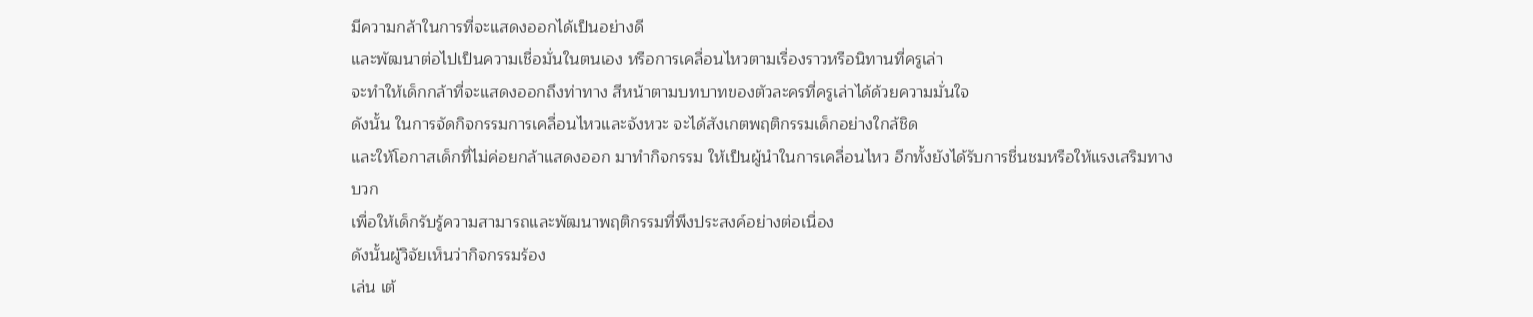มีความกล้าในการที่จะแสดงออกได้เป็นอย่างดี
และพัฒนาต่อไปเป็นความเชื่อมั่นในตนเอง หรือการเคลื่อนไหวตามเรื่องราวหรือนิทานที่ครูเล่า
จะทำให้เด็กกล้าที่จะแสดงออกถึงท่าทาง สีหน้าตามบทบาทของตัวละครที่ครูเล่าได้ด้วยความมั่นใจ
ดังนั้น ในการจัดกิจกรรมการเคลื่อนไหวและจังหวะ จะได้สังเกตพฤติกรรมเด็กอย่างใกล้ชิด
และให้โอกาสเด็กที่ไม่ค่อยกล้าแสดงออก มาทำกิจกรรม ให้เป็นผู้นำในการเคลื่อนไหว อีกทั้งยังได้รับการชื่นชมหรือให้แรงเสริมทางบวก
เพื่อให้เด็กรับรู้ความสามารถและพัฒนาพฤติกรรมที่พึงประสงค์อย่างต่อเนื่อง
ดังนั้นผู้วิจัยเห็นว่ากิจกรรมร้อง
เล่น เต้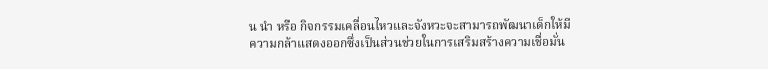น นำ หรือ กิจกรรมเคลื่อนไหวและจังหวะจะสามารถพัฒนาเด็กให้มีความกล้าแสดงออกซึ่งเป็นส่วนช่วยในการเสริมสร้างความเชื่อมั่น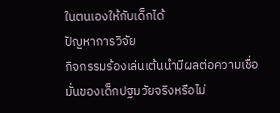ในตนเองให้กับเด็กได้
ปัญหาการวิจัย
กิจกรรมร้องเล่นเต้นนำมีผลต่อความเชื่อมั่นของเด็กปฐมวัยจริงหรือไม่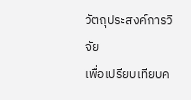วัตถุประสงค์การวิจัย
เพื่อเปรียบเทียบค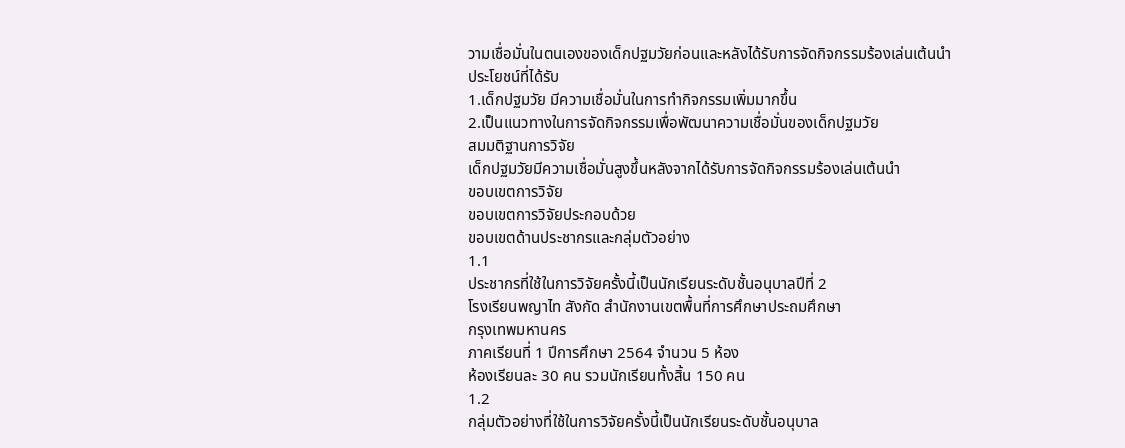วามเชื่อมั่นในตนเองของเด็กปฐมวัยก่อนและหลังได้รับการจัดกิจกรรมร้องเล่นเต้นนำ
ประโยชน์ที่ได้รับ
1.เด็กปฐมวัย มีความเชื่อมั่นในการทำกิจกรรมเพิ่มมากขึ้น
2.เป็นแนวทางในการจัดกิจกรรมเพื่อพัฒนาความเชื่อมั่นของเด็กปฐมวัย
สมมติฐานการวิจัย
เด็กปฐมวัยมีความเชื่อมั่นสูงขึ้นหลังจากได้รับการจัดกิจกรรมร้องเล่นเต้นนำ
ขอบเขตการวิจัย
ขอบเขตการวิจัยประกอบด้วย
ขอบเขตด้านประชากรและกลุ่มตัวอย่าง
1.1
ประชากรที่ใช้ในการวิจัยครั้งนี้เป็นนักเรียนระดับชั้นอนุบาลปีที่ 2
โรงเรียนพญาไท สังกัด สำนักงานเขตพื้นที่การศึกษาประถมศึกษา
กรุงเทพมหานคร
ภาคเรียนที่ 1 ปีการศึกษา 2564 จำนวน 5 ห้อง
ห้องเรียนละ 30 คน รวมนักเรียนทั้งสิ้น 150 คน
1.2
กลุ่มตัวอย่างที่ใช้ในการวิจัยครั้งนี้เป็นนักเรียนระดับชั้นอนุบาล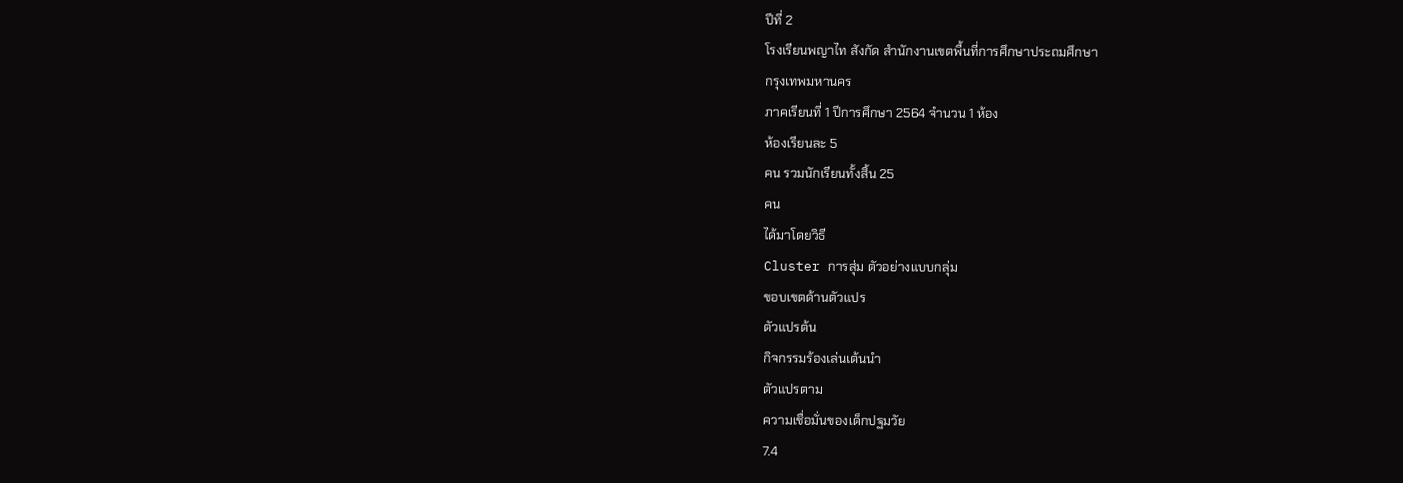ปีที่ 2
โรงเรียนพญาไท สังกัด สำนักงานเขตพื้นที่การศึกษาประถมศึกษา
กรุงเทพมหานคร
ภาคเรียนที่ 1 ปีการศึกษา 2564 จำนวน 1 ห้อง
ห้องเรียนละ 5
คน รวมนักเรียนทั้งสิ้น 25
คน
ได้มาโดยวิธี
Cluster การสุ่ม ตัวอย่างแบบกลุ่ม
ขอบเขตด้านตัวแปร
ตัวแปรต้น
กิจกรรมร้องเล่นเต้นนำ
ตัวแปรตาม
ความเชื่อมั่นของเด็กปฐมวัย
7.4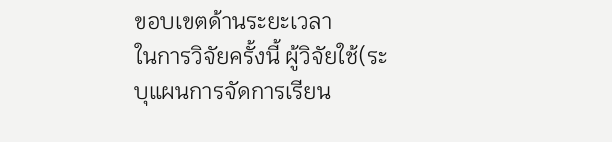ขอบเขตด้านระยะเวลา
ในการวิจัยครั้งนี้ ผู้วิจัยใช้(ระบุแผนการจัดการเรียน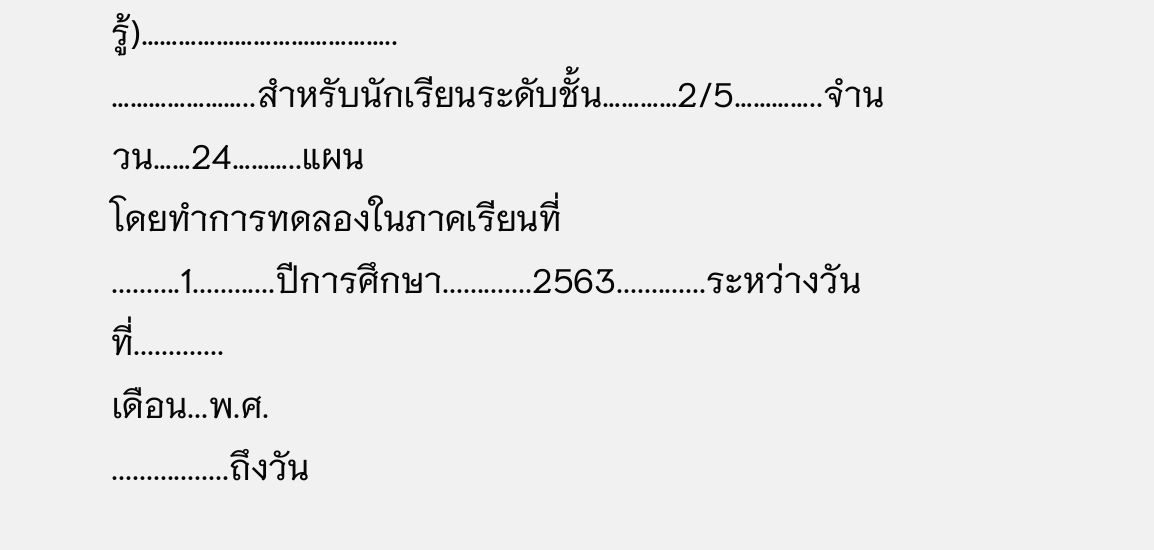รู้)…………………………………..
…………………..สำหรับนักเรียนระดับชั้น…………2/5…………..จำนวน……24………..แผน
โดยทำการทดลองในภาคเรียนที่
..........1............ปีการศึกษา.............2563.............ระหว่างวันที่.............
เดือน...พ.ศ.
.................ถึงวัน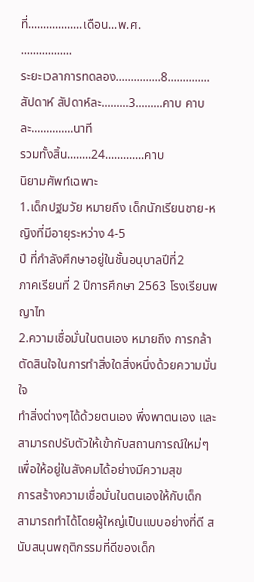ที่..................เดือน...พ.ศ.
.................
ระยะเวลาการทดลอง...............8..............สัปดาห์ สัปดาห์ละ.........3.........คาบ คาบละ..............นาที
รวมทั้งสิ้น........24.............คาบ
นิยามศัพท์เฉพาะ
1.เด็กปฐมวัย หมายถึง เด็กนักเรียนชาย-หญิงที่มีอายุระหว่าง 4-5
ปี ที่กำลังศึกษาอยู่ในชั้นอนุบาลปีที่2
ภาคเรียนที่ 2 ปีการศึกษา 2563 โรงเรียนพญาไท
2.ความเชื่อมั่นในตนเอง หมายถึง การกล้าตัดสินใจในการทำสิ่งใดสิ่งหนึ่งด้วยความมั่นใจ
ทำสิ่งต่างๆได้ด้วยตนเอง พึ่งพาตนเอง และสามารถปรับตัวให้เข้ากับสถานการณ์ใหม่ๆ เพื่อให้อยู่ในสังคมได้อย่างมีความสุข
การสร้างความเชื่อมั่นในตนเองให้กับเด็ก สามารถทำได้โดยผู้ใหญ่เป็นแบบอย่างที่ดี สนับสนุนพฤติกรรมที่ดีของเด็ก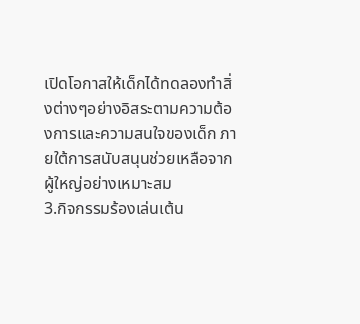เปิดโอกาสให้เด็กได้ทดลองทำสิ่งต่างๆอย่างอิสระตามความต้องการและความสนใจของเด็ก ภายใต้การสนับสนุนช่วยเหลือจากผู้ใหญ่อย่างเหมาะสม
3.กิจกรรมร้องเล่นเต้น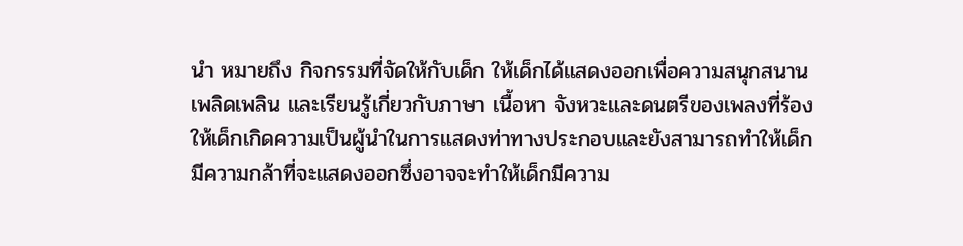นำ หมายถึง กิจกรรมที่จัดให้กับเด็ก ให้เด็กได้แสดงออกเพื่อความสนุกสนาน
เพลิดเพลิน และเรียนรู้เกี่ยวกับภาษา เนื้อหา จังหวะและดนตรีของเพลงที่ร้อง ให้เด็กเกิดความเป็นผู้นำในการแสดงท่าทางประกอบและยังสามารถทำให้เด็กมีความกล้าที่จะแสดงออกซึ่งอาจจะทำให้เด็กมีความ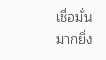เชื่อมั่นมากยิ่ง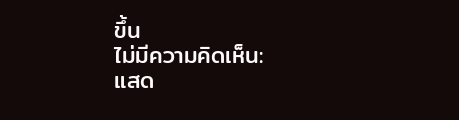ขึ้น
ไม่มีความคิดเห็น:
แสด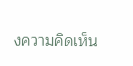งความคิดเห็น